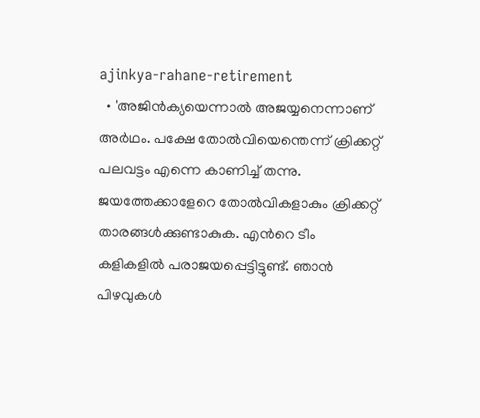ajinkya-rahane-retirement
  • 'അജിന്‍ക്യയെന്നാല്‍ അജയ്യനെന്നാണ് അര്‍ഥം. പക്ഷേ തോല്‍വിയെന്തെന്ന് ക്രിക്കറ്റ് പലവട്ടം എന്നെ കാണിച്ച് തന്നു. ജയത്തേക്കാളേറെ തോല്‍വികളാകും ക്രിക്കറ്റ് താരങ്ങള്‍ക്കുണ്ടാകുക. എന്‍റെ ടീം കളികളില്‍ പരാജയപ്പെട്ടിട്ടുണ്ട്. ഞാന്‍ പിഴവുകള്‍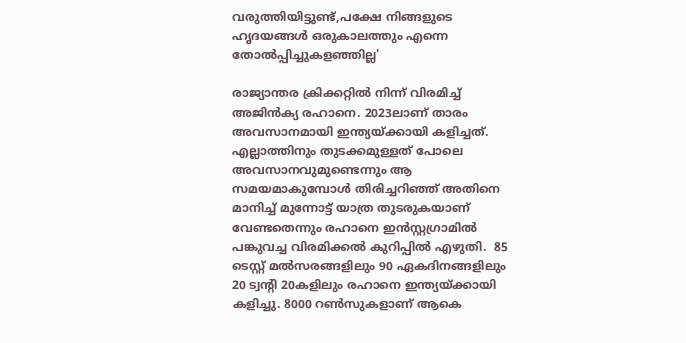വരുത്തിയിട്ടുണ്ട്,പക്ഷേ നിങ്ങളുടെ ഹൃദയങ്ങള്‍ ഒരുകാലത്തും എന്നെ തോല്‍പ്പിച്ചുകളഞ്ഞില്ല'

രാജ്യാന്തര ക്രിക്കറ്റില്‍ നിന്ന് വിരമിച്ച് അജിന്‍ക്യ രഹാനെ. 2023ലാണ് താരം അവസാനമായി ഇന്ത്യയ്ക്കായി കളിച്ചത്. എല്ലാത്തിനും തുടക്കമുള്ളത് പോലെ അവസാനവുമുണ്ടെന്നും ആ സമയമാകുമ്പോള്‍ തിരിച്ചറിഞ്ഞ് അതിനെ മാനിച്ച് മുന്നോട്ട് യാത്ര തുടരുകയാണ് വേണ്ടതെന്നും രഹാനെ ഇന്‍സ്റ്റഗ്രാമില്‍ പങ്കുവച്ച വിരമിക്കല്‍ കുറിപ്പില്‍ എഴുതി.  85 ടെസ്റ്റ് മല്‍സരങ്ങളിലും 90 ഏകദിനങ്ങളിലും 20 ട്വന്‍റി 20കളിലും രഹാനെ ഇന്ത്യയ്ക്കായി കളിച്ചു. 8000 റണ്‍സുകളാണ് ആകെ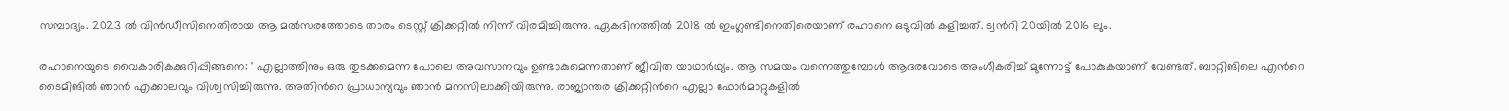സമ്പാദ്യം. 2023 ല്‍ വിന്‍ഡീസിനെതിരായ ആ മല്‍സരത്തോടെ താരം ടെസ്റ്റ് ക്രിക്കറ്റില്‍ നിന്ന് വിരമിച്ചിരുന്നു. ഏകദിനത്തില്‍ 2018 ല്‍ ഇംഗ്ലണ്ടിനെതിരെയാണ് രഹാനെ ഒടുവില്‍ കളിച്ചത്. ട്വന്‍റി 20യില്‍ 2016 ലും.

രഹാനെയുടെ വൈകാരികക്കുറിപ്പിങ്ങനെ: ' എല്ലാത്തിനും ഒരു തുടക്കമെന്ന പോലെ അവസാനവും ഉണ്ടാകുമെന്നതാണ് ജീവിത യാഥാര്‍ഥ്യം. ആ സമയം വന്നെത്തുമ്പോള്‍ ആദരവോടെ അംഗീകരിച്ച് മുന്നോട്ട് പോകുകയാണ് വേണ്ടത്. ബാറ്റിങിലെ എന്‍റെ ടൈമിങില്‍ ഞാന്‍ എക്കാലവും വിശ്വസിച്ചിരുന്നു. അതിന്‍റെ പ്രാധാന്യവും ഞാന്‍ മനസിലാക്കിയിരുന്നു. രാജ്യാന്തര ക്രിക്കറ്റിന്‍റെ എല്ലാ ഫോര്‍മാറ്റുകളില്‍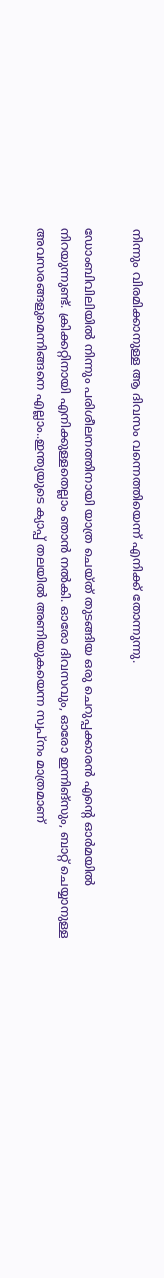നിന്നും വിരമിക്കാനുള്ള ആ ദിവസം വന്നെത്തിയെന്ന് എനിക്ക് തോന്നുന്നു.

ഡോംബിവിലിയില്‍ നിന്നും പരിശീലനത്തിനായി യാത്ര ചെയ്ത് തുടങ്ങിയ ഒരു ചെറുപ്പക്കാരന്‍ എന്‍റെ ഓര്‍മയില്‍ നിറയുന്നുണ്ട്. ക്രിക്കറ്റിനായി എനിക്കുള്ളതെല്ലാം ഞാന്‍ നല്‍കി. ഓരോ ദിവസവും, ഓരോ ഇന്നിങ്സും, ബാറ്റ് ചെയ്യാനുള്ള അവസരങ്ങളുമെന്നിങ്ങനെ എല്ലാം..ഇന്ത്യയുടെ ക്യാപ്പ് തലയില്‍ അണിയുകയെന്ന സ്വപ്നം മാത്രമാണ്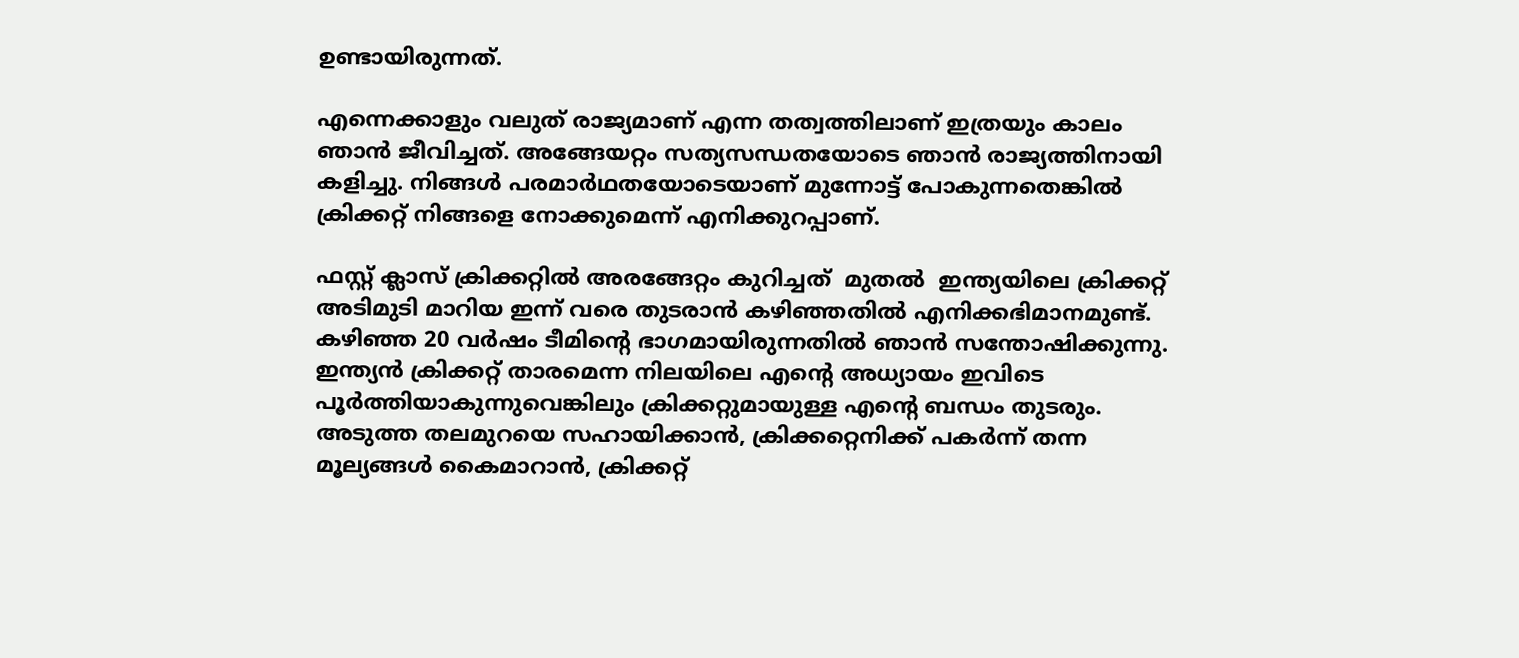ഉണ്ടായിരുന്നത്.

എന്നെക്കാളും വലുത് രാജ്യമാണ് എന്ന തത്വത്തിലാണ് ഇത്രയും കാലം ഞാന്‍ ജീവിച്ചത്. അങ്ങേയറ്റം സത്യസന്ധതയോടെ ഞാന്‍ രാജ്യത്തിനായി കളിച്ചു. നിങ്ങള്‍ പരമാര്‍ഥതയോടെയാണ് മുന്നോട്ട് പോകുന്നതെങ്കില്‍ ക്രിക്കറ്റ് നിങ്ങളെ നോക്കുമെന്ന് എനിക്കുറപ്പാണ്.

ഫസ്റ്റ് ക്ലാസ് ക്രിക്കറ്റില്‍ അരങ്ങേറ്റം കുറിച്ചത്  മുതല്‍  ഇന്ത്യയിലെ ക്രിക്കറ്റ് അടിമുടി മാറിയ ഇന്ന് വരെ തുടരാന്‍ കഴിഞ്ഞതില്‍ എനിക്കഭിമാനമുണ്ട്. കഴിഞ്ഞ 20 വര്‍ഷം ടീമിന്‍റെ ഭാഗമായിരുന്നതില്‍ ഞാന്‍ സന്തോഷിക്കുന്നു. ഇന്ത്യന്‍ ക്രിക്കറ്റ് താരമെന്ന നിലയിലെ എന്‍റെ അധ്യായം ഇവിടെ പൂര്‍ത്തിയാകുന്നുവെങ്കിലും ക്രിക്കറ്റുമായുള്ള എന്‍റെ ബന്ധം തുടരും. അടുത്ത തലമുറയെ സഹായിക്കാന്‍, ക്രിക്കറ്റെനിക്ക് പകര്‍ന്ന് തന്ന മൂല്യങ്ങള്‍ കൈമാറാന്‍, ക്രിക്കറ്റ്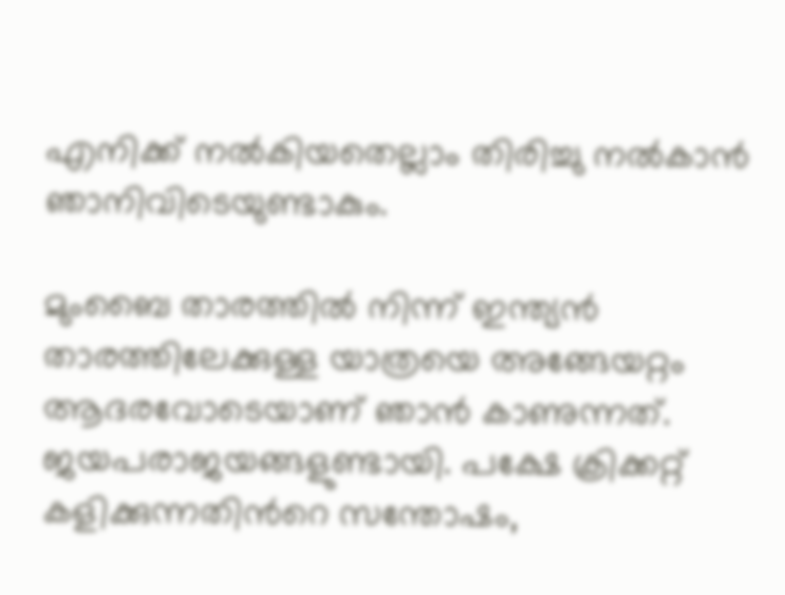എനിക്ക് നല്‍കിയതെല്ലാം തിരിച്ചു നല്‍കാന്‍ ഞാനിവിടെയുണ്ടാകും.

മുംബൈ താരത്തില്‍ നിന്ന് ഇന്ത്യന്‍ താരത്തിലേക്കുള്ള യാത്രയെ അങ്ങേയറ്റം ആദരവോടെയാണ് ഞാന്‍ കാണുന്നത്. ജയപരാജയങ്ങളുണ്ടായി. പക്ഷേ ക്രിക്കറ്റ് കളിക്കുന്നതിന്‍റെ സന്തോഷം,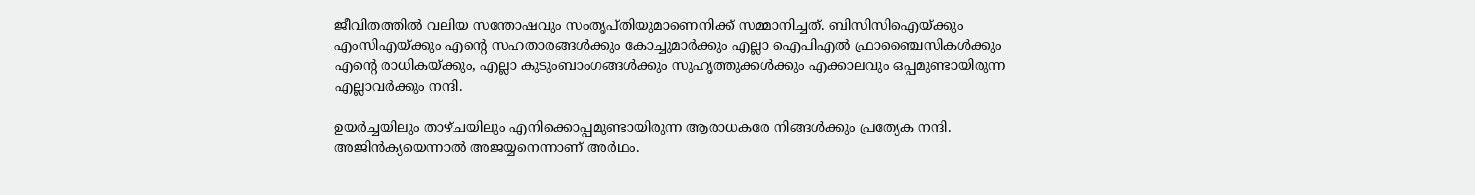ജീവിതത്തില്‍ വലിയ സന്തോഷവും സംതൃപ്തിയുമാണെനിക്ക് സമ്മാനിച്ചത്. ബിസിസിഐയ്ക്കും എംസിഎയ്ക്കും എന്‍റെ സഹതാരങ്ങള്‍ക്കും കോച്ചുമാര്‍ക്കും എല്ലാ ഐപിഎല്‍ ഫ്രാഞ്ചൈസികള്‍ക്കും എന്‍റെ രാധികയ്ക്കും, എല്ലാ കുടുംബാംഗങ്ങള്‍ക്കും സുഹൃത്തുക്കള്‍ക്കും എക്കാലവും ഒപ്പമുണ്ടായിരുന്ന എല്ലാവര്‍ക്കും നന്ദി.

ഉയര്‍ച്ചയിലും താഴ്ചയിലും എനിക്കൊപ്പമുണ്ടായിരുന്ന ആരാധകരേ നിങ്ങള്‍ക്കും പ്രത്യേക നന്ദി. അജിന്‍ക്യയെന്നാല്‍ അജയ്യനെന്നാണ് അര്‍ഥം.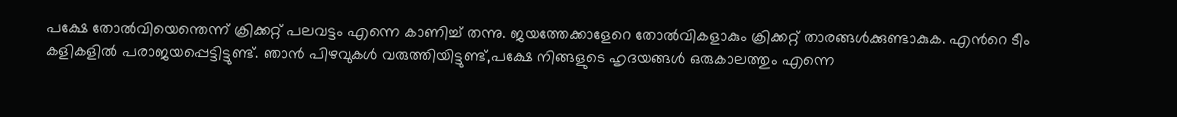പക്ഷേ തോല്‍വിയെന്തെന്ന് ക്രിക്കറ്റ് പലവട്ടം എന്നെ കാണിച്ച് തന്നു. ജയത്തേക്കാളേറെ തോല്‍വികളാകും ക്രിക്കറ്റ് താരങ്ങള്‍ക്കുണ്ടാകുക. എന്‍റെ ടീം കളികളില്‍ പരാജയപ്പെട്ടിട്ടുണ്ട്. ഞാന്‍ പിഴവുകള്‍ വരുത്തിയിട്ടുണ്ട്,പക്ഷേ നിങ്ങളുടെ ഹൃദയങ്ങള്‍ ഒരുകാലത്തും എന്നെ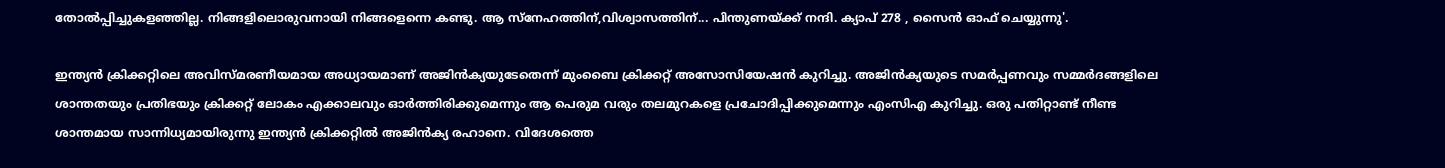തോല്‍പ്പിച്ചുകളഞ്ഞില്ല. നിങ്ങളിലൊരുവനായി നിങ്ങളെന്നെ കണ്ടു. ആ സ്നേഹത്തിന്,വിശ്വാസത്തിന്... പിന്തുണയ്ക്ക് നന്ദി. ക്യാപ് 278 , സൈന്‍ ഓഫ് ചെയ്യുന്നു'.

ഇന്ത്യന്‍ ക്രിക്കറ്റിലെ അവിസ്മരണീയമായ അധ്യായമാണ് അജിന്‍ക്യയുടേതെന്ന് മുംബൈ ക്രിക്കറ്റ് അസോസിയേഷന്‍ കുറിച്ചു. അജിന്‍ക്യയുടെ സമര്‍പ്പണവും സമ്മര്‍ദങ്ങളിലെ ശാന്തതയും പ്രതിഭയും ക്രിക്കറ്റ് ലോകം എക്കാലവും ഓര്‍ത്തിരിക്കുമെന്നും ആ പെരുമ വരും തലമുറകളെ പ്രചോദിപ്പിക്കുമെന്നും എംസിഎ കുറിച്ചു. ഒരു പതിറ്റാണ്ട് നീണ്ട ശാന്തമായ സാന്നിധ്യമായിരുന്നു ഇന്ത്യന്‍ ക്രിക്കറ്റില്‍ അജിന്‍ക്യ രഹാനെ. വിദേശത്തെ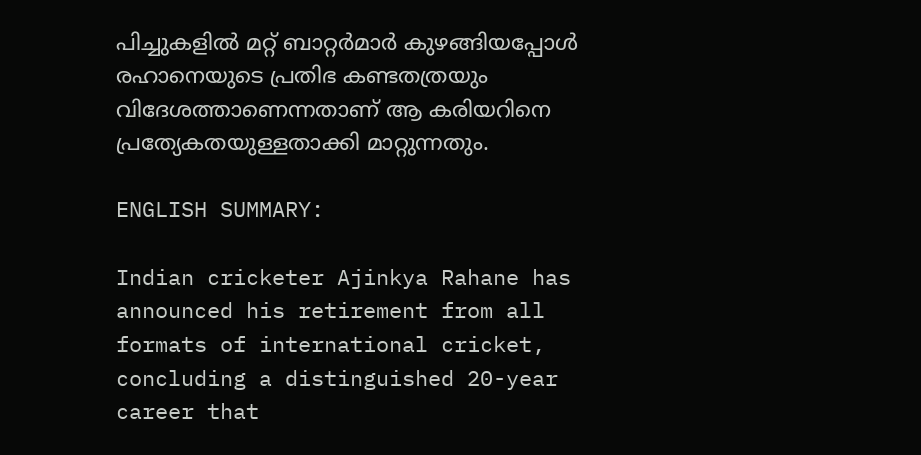പിച്ചുകളില്‍ മറ്റ് ബാറ്റര്‍മാര്‍ കുഴങ്ങിയപ്പോള്‍ രഹാനെയുടെ പ്രതിഭ കണ്ടതത്രയും വിദേശത്താണെന്നതാണ് ആ കരിയറിനെ പ്രത്യേകതയുള്ളതാക്കി മാറ്റുന്നതും.

ENGLISH SUMMARY:

Indian cricketer Ajinkya Rahane has announced his retirement from all formats of international cricket, concluding a distinguished 20-year career that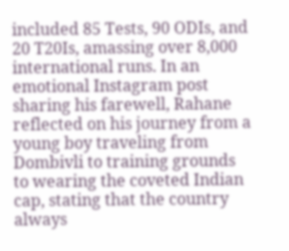included 85 Tests, 90 ODIs, and 20 T20Is, amassing over 8,000 international runs. In an emotional Instagram post sharing his farewell, Rahane reflected on his journey from a young boy traveling from Dombivli to training grounds to wearing the coveted Indian cap, stating that the country always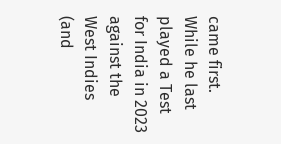came first. While he last played a Test for India in 2023 against the West Indies (and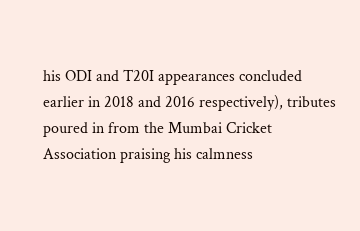his ODI and T20I appearances concluded earlier in 2018 and 2016 respectively), tributes poured in from the Mumbai Cricket Association praising his calmness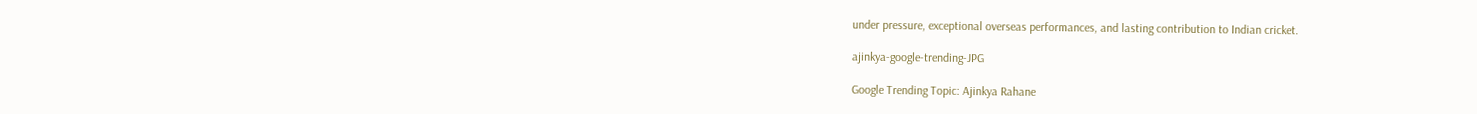under pressure, exceptional overseas performances, and lasting contribution to Indian cricket.

ajinkya-google-trending-JPG

Google Trending Topic: Ajinkya Rahane